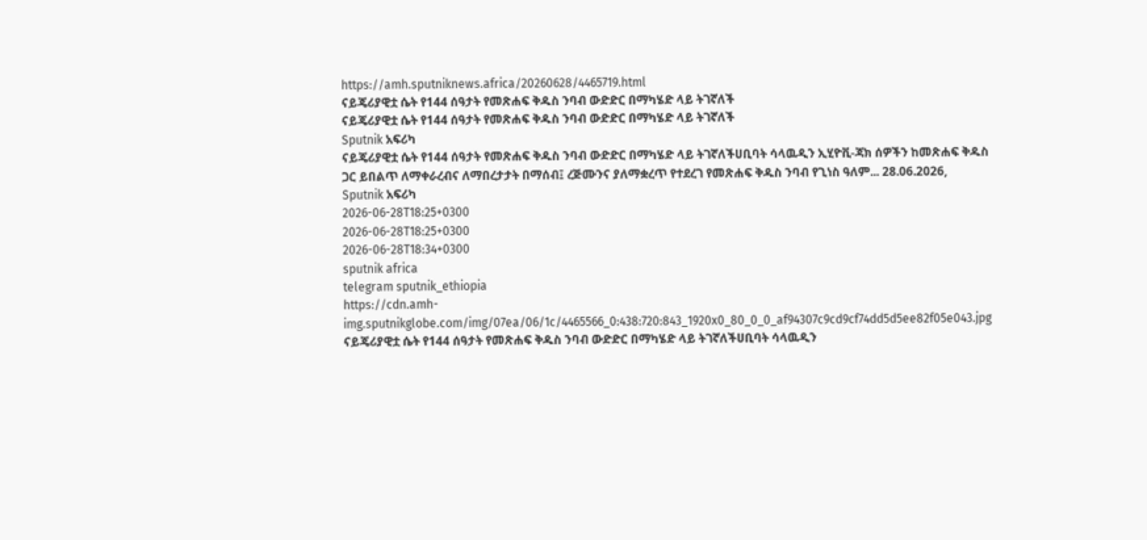https://amh.sputniknews.africa/20260628/4465719.html
ናይጄሪያዊቷ ሴት የ144 ሰዓታት የመጽሐፍ ቅዱስ ንባብ ውድድር በማካሄድ ላይ ትገኛለች
ናይጄሪያዊቷ ሴት የ144 ሰዓታት የመጽሐፍ ቅዱስ ንባብ ውድድር በማካሄድ ላይ ትገኛለች
Sputnik አፍሪካ
ናይጄሪያዊቷ ሴት የ144 ሰዓታት የመጽሐፍ ቅዱስ ንባብ ውድድር በማካሄድ ላይ ትገኛለችሀቢባት ሳላዉዲን ኢሂዮቪ-ጃክ ሰዎችን ከመጽሐፍ ቅዱስ ጋር ይበልጥ ለማቀራረብና ለማበረታታት በማሰብ፤ ረጅሙንና ያለማቋረጥ የተደረገ የመጽሐፍ ቅዱስ ንባብ የጊነስ ዓለም... 28.06.2026, Sputnik አፍሪካ
2026-06-28T18:25+0300
2026-06-28T18:25+0300
2026-06-28T18:34+0300
sputnik africa
telegram sputnik_ethiopia
https://cdn.amh-img.sputnikglobe.com/img/07ea/06/1c/4465566_0:438:720:843_1920x0_80_0_0_af94307c9cd9cf74dd5d5ee82f05e043.jpg
ናይጄሪያዊቷ ሴት የ144 ሰዓታት የመጽሐፍ ቅዱስ ንባብ ውድድር በማካሄድ ላይ ትገኛለችሀቢባት ሳላዉዲን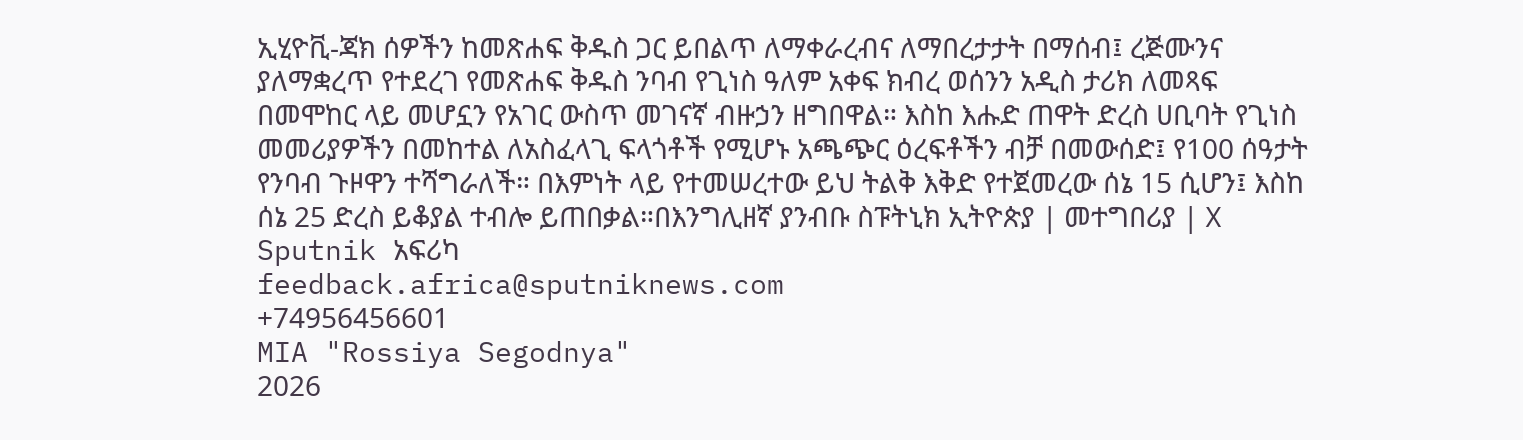ኢሂዮቪ-ጃክ ሰዎችን ከመጽሐፍ ቅዱስ ጋር ይበልጥ ለማቀራረብና ለማበረታታት በማሰብ፤ ረጅሙንና ያለማቋረጥ የተደረገ የመጽሐፍ ቅዱስ ንባብ የጊነስ ዓለም አቀፍ ክብረ ወሰንን አዲስ ታሪክ ለመጻፍ በመሞከር ላይ መሆኗን የአገር ውስጥ መገናኛ ብዙኃን ዘግበዋል። እስከ እሑድ ጠዋት ድረስ ሀቢባት የጊነስ መመሪያዎችን በመከተል ለአስፈላጊ ፍላጎቶች የሚሆኑ አጫጭር ዕረፍቶችን ብቻ በመውሰድ፤ የ100 ሰዓታት የንባብ ጉዞዋን ተሻግራለች። በእምነት ላይ የተመሠረተው ይህ ትልቅ እቅድ የተጀመረው ሰኔ 15 ሲሆን፤ እስከ ሰኔ 25 ድረስ ይቆያል ተብሎ ይጠበቃል።በእንግሊዘኛ ያንብቡ ስፑትኒክ ኢትዮጵያ | መተግበሪያ | X
Sputnik አፍሪካ
feedback.africa@sputniknews.com
+74956456601
MIA "Rossiya Segodnya"
2026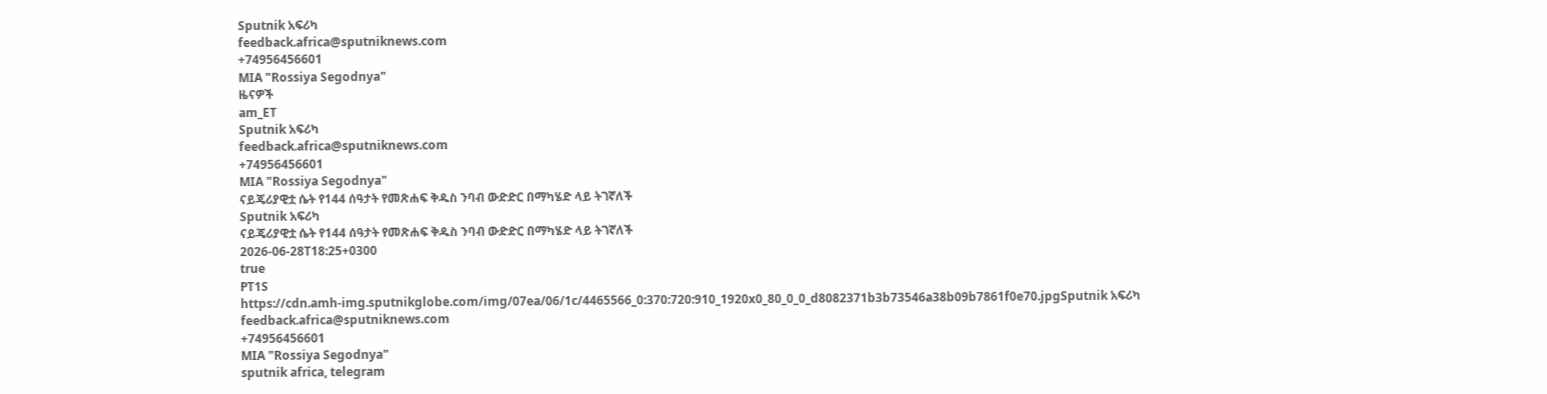Sputnik አፍሪካ
feedback.africa@sputniknews.com
+74956456601
MIA "Rossiya Segodnya"
ዜናዎች
am_ET
Sputnik አፍሪካ
feedback.africa@sputniknews.com
+74956456601
MIA "Rossiya Segodnya"
ናይጄሪያዊቷ ሴት የ144 ሰዓታት የመጽሐፍ ቅዱስ ንባብ ውድድር በማካሄድ ላይ ትገኛለች
Sputnik አፍሪካ
ናይጄሪያዊቷ ሴት የ144 ሰዓታት የመጽሐፍ ቅዱስ ንባብ ውድድር በማካሄድ ላይ ትገኛለች
2026-06-28T18:25+0300
true
PT1S
https://cdn.amh-img.sputnikglobe.com/img/07ea/06/1c/4465566_0:370:720:910_1920x0_80_0_0_d8082371b3b73546a38b09b7861f0e70.jpgSputnik አፍሪካ
feedback.africa@sputniknews.com
+74956456601
MIA "Rossiya Segodnya"
sputnik africa, telegram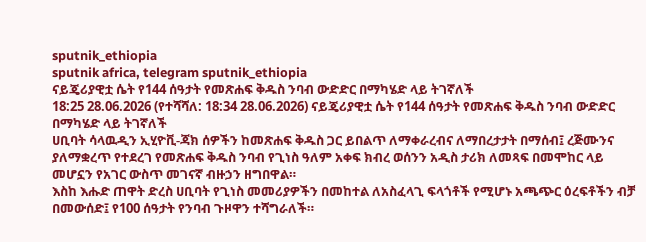sputnik_ethiopia
sputnik africa, telegram sputnik_ethiopia
ናይጄሪያዊቷ ሴት የ144 ሰዓታት የመጽሐፍ ቅዱስ ንባብ ውድድር በማካሄድ ላይ ትገኛለች
18:25 28.06.2026 (የተሻሻለ: 18:34 28.06.2026) ናይጄሪያዊቷ ሴት የ144 ሰዓታት የመጽሐፍ ቅዱስ ንባብ ውድድር በማካሄድ ላይ ትገኛለች
ሀቢባት ሳላዉዲን ኢሂዮቪ-ጃክ ሰዎችን ከመጽሐፍ ቅዱስ ጋር ይበልጥ ለማቀራረብና ለማበረታታት በማሰብ፤ ረጅሙንና ያለማቋረጥ የተደረገ የመጽሐፍ ቅዱስ ንባብ የጊነስ ዓለም አቀፍ ክብረ ወሰንን አዲስ ታሪክ ለመጻፍ በመሞከር ላይ መሆኗን የአገር ውስጥ መገናኛ ብዙኃን ዘግበዋል።
እስከ እሑድ ጠዋት ድረስ ሀቢባት የጊነስ መመሪያዎችን በመከተል ለአስፈላጊ ፍላጎቶች የሚሆኑ አጫጭር ዕረፍቶችን ብቻ በመውሰድ፤ የ100 ሰዓታት የንባብ ጉዞዋን ተሻግራለች።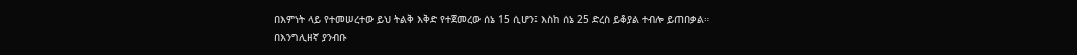በእምነት ላይ የተመሠረተው ይህ ትልቅ እቅድ የተጀመረው ሰኔ 15 ሲሆን፤ እስከ ሰኔ 25 ድረስ ይቆያል ተብሎ ይጠበቃል።
በእንግሊዘኛ ያንብቡ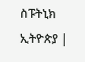ስፑትኒክ ኢትዮጵያ |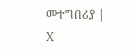መተግበሪያ | X